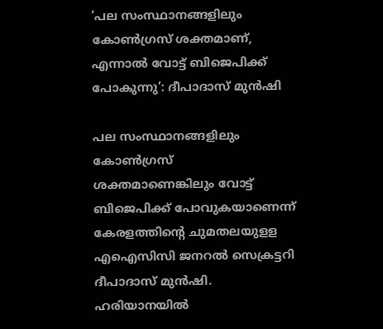‘പല സംസ്ഥാനങ്ങളിലും കോണ്‍ഗ്രസ് ശക്തമാണ്, എന്നാല്‍ വോട്ട് ബിജെപിക്ക് പോകുന്നു’: ദീപാദാസ് മുന്‍ഷി

പല സംസ്ഥാനങ്ങളിലും കോണ്‍ഗ്രസ് ശക്തമാണെങ്കിലും വോട്ട് ബിജെപിക്ക് പോവുകയാണെന്ന് കേരളത്തിന്റെ ചുമതലയുളള എഐസിസി ജനറല്‍ സെക്രട്ടറി ദീപാദാസ് മുന്‍ഷി. ഹരിയാനയില്‍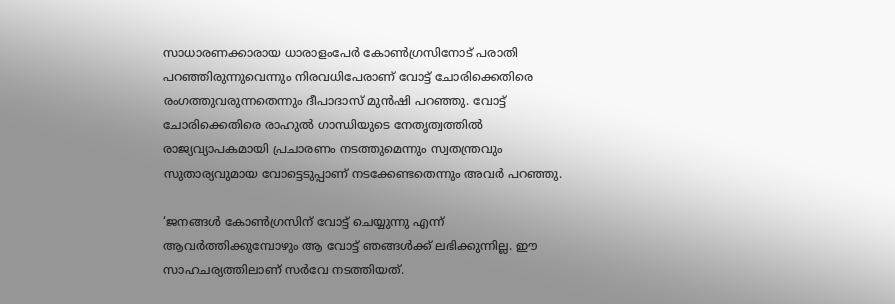സാധാരണക്കാരായ ധാരാളംപേര്‍ കോണ്‍ഗ്രസിനോട് പരാതി പറഞ്ഞിരുന്നുവെന്നും നിരവധിപേരാണ് വോട്ട് ചോരിക്കെതിരെ രംഗത്തുവരുന്നതെന്നും ദീപാദാസ് മുന്‍ഷി പറഞ്ഞു. വോട്ട് ചോരിക്കെതിരെ രാഹുല്‍ ഗാന്ധിയുടെ നേതൃത്വത്തില്‍ രാജ്യവ്യാപകമായി പ്രചാരണം നടത്തുമെന്നും സ്വതന്ത്രവും സുതാര്യവുമായ വോട്ടെടുപ്പാണ് നടക്കേണ്ടതെന്നും അവര്‍ പറഞ്ഞു.

‘ജനങ്ങള്‍ കോണ്‍ഗ്രസിന് വോട്ട് ചെയ്യുന്നു എന്ന് ആവര്‍ത്തിക്കുമ്പോഴും ആ വോട്ട് ഞങ്ങള്‍ക്ക് ലഭിക്കുന്നില്ല. ഈ സാഹചര്യത്തിലാണ് സര്‍വേ നടത്തിയത്.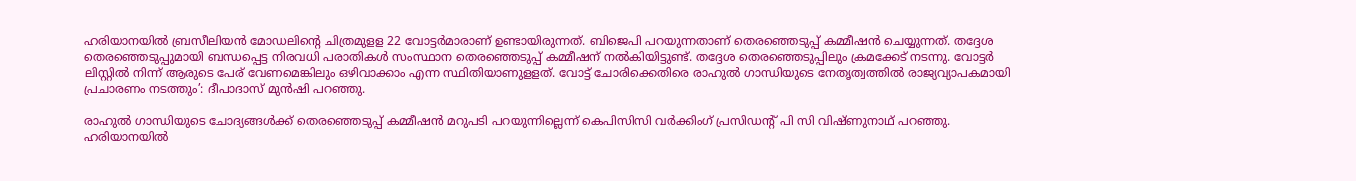ഹരിയാനയില്‍ ബ്രസീലിയന്‍ മോഡലിന്റെ ചിത്രമുളള 22 വോട്ടര്‍മാരാണ് ഉണ്ടായിരുന്നത്. ബിജെപി പറയുന്നതാണ് തെരഞ്ഞെടുപ്പ് കമ്മീഷന്‍ ചെയ്യുന്നത്. തദ്ദേശ തെരഞ്ഞെടുപ്പുമായി ബന്ധപ്പെട്ട നിരവധി പരാതികള്‍ സംസ്ഥാന തെരഞ്ഞെടുപ്പ് കമ്മീഷന് നല്‍കിയിട്ടുണ്ട്. തദ്ദേശ തെരഞ്ഞെടുപ്പിലും ക്രമക്കേട് നടന്നു. വോട്ടര്‍ ലിസ്റ്റില്‍ നിന്ന് ആരുടെ പേര് വേണമെങ്കിലും ഒഴിവാക്കാം എന്ന സ്ഥിതിയാണുളളത്. വോട്ട് ചോരിക്കെതിരെ രാഹുല്‍ ഗാന്ധിയുടെ നേതൃത്വത്തില്‍ രാജ്യവ്യാപകമായി പ്രചാരണം നടത്തും’: ദീപാദാസ് മുന്‍ഷി പറഞ്ഞു.

രാഹുല്‍ ഗാന്ധിയുടെ ചോദ്യങ്ങള്‍ക്ക് തെരഞ്ഞെടുപ്പ് കമ്മീഷന്‍ മറുപടി പറയുന്നില്ലെന്ന് കെപിസിസി വര്‍ക്കിംഗ് പ്രസിഡന്റ് പി സി വിഷ്ണുനാഥ് പറഞ്ഞു. ഹരിയാനയില്‍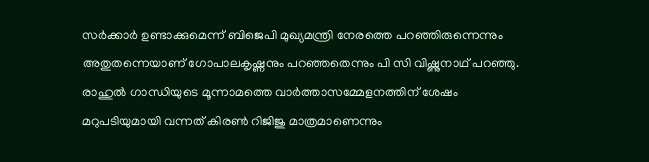സര്‍ക്കാര്‍ ഉണ്ടാക്കുമെന്ന് ബിജെപി മുഖ്യമന്ത്രി നേരത്തെ പറഞ്ഞിരുന്നെന്നും അതുതന്നെയാണ് ഗോപാലകൃഷ്ണനും പറഞ്ഞതെന്നും പി സി വിഷ്ണുനാഥ് പറഞ്ഞു. രാഹുല്‍ ഗാന്ധിയുടെ മൂന്നാമത്തെ വാര്‍ത്താസമ്മേളനത്തിന് ശേഷം മറുപടിയുമായി വന്നത് കിരണ്‍ റിജിജു മാത്രമാണെന്നും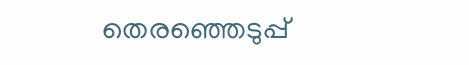തെരഞ്ഞെടുപ്പ്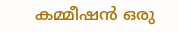കമ്മീഷന്‍ ഒരു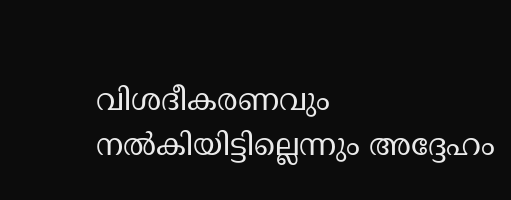വിശദീകരണവും നല്‍കിയിട്ടില്ലെന്നും അദ്ദേഹം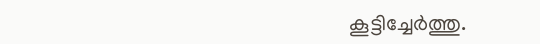കൂട്ടിച്ചേര്‍ത്തു.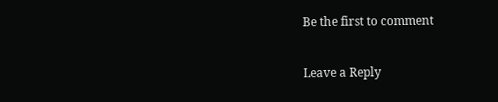Be the first to comment

Leave a Reply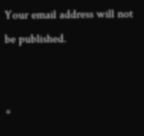Your email address will not be published.


*